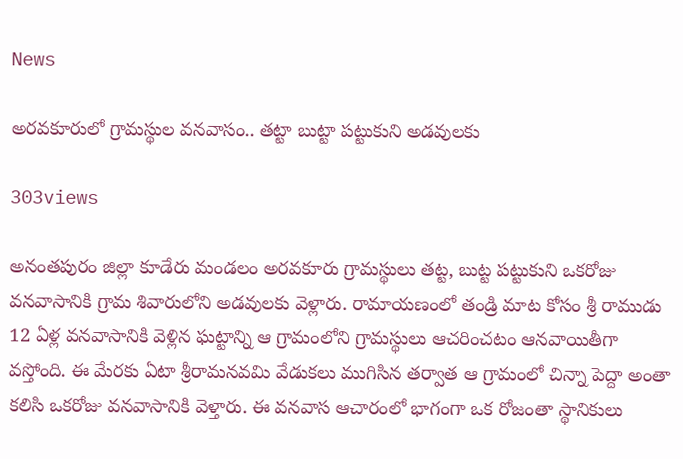News

అరవకూరులో గ్రామస్థుల వనవాసం.. తట్టా బుట్టా పట్టుకుని అడవులకు

303views

అనంతపురం జిల్లా కూడేరు మండలం అరవకూరు గ్రామస్థులు తట్ట, బుట్ట పట్టుకుని ఒకరోజు వనవాసానికి గ్రామ శివారులోని అడవులకు వెళ్లారు. రామాయణంలో తండ్రి మాట కోసం శ్రీ రాముడు 12 ఏళ్ల వనవాసానికి వెళ్లిన ఘట్టాన్ని ఆ గ్రామంలోని గ్రామస్థులు ఆచరించటం ఆనవాయితీగా వస్తోంది. ఈ మేరకు ఏటా శ్రీరామనవమి వేడుకలు ముగిసిన తర్వాత ఆ గ్రామంలో చిన్నా పెద్దా అంతా కలిసి ఒకరోజు వనవాసానికి వెళ్తారు. ఈ వనవాస ఆచారంలో భాగంగా ఒక రోజంతా స్థానికులు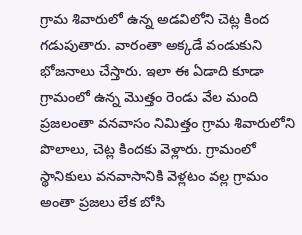గ్రామ శివారులో ఉన్న అడవిలోని చెట్ల కింద గడుపుతారు. వారంతా అక్కడే వండుకుని భోజనాలు చేస్తారు. ఇలా ఈ ఏడాది కూడా గ్రామంలో ఉన్న మొత్తం రెండు వేల మంది ప్రజలంతా వనవాసం నిమిత్తం గ్రామ శివారులోని పొలాలు, చెట్ల కిందకు వెళ్లారు. గ్రామంలో స్థానికులు వనవాసానికి వెళ్లటం వల్ల గ్రామం అంతా ప్రజలు లేక బోసి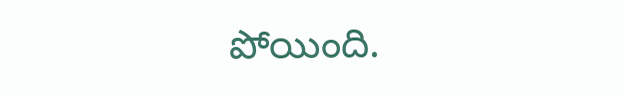పోయింది.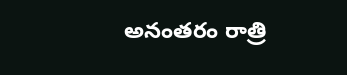అనంతరం రాత్రి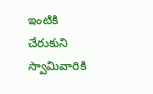ఇంటికి చేరుకుని స్వామివారికి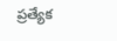ప్రత్యేక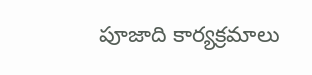పూజాది కార్యక్రమాలు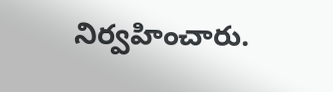నిర్వహించారు.